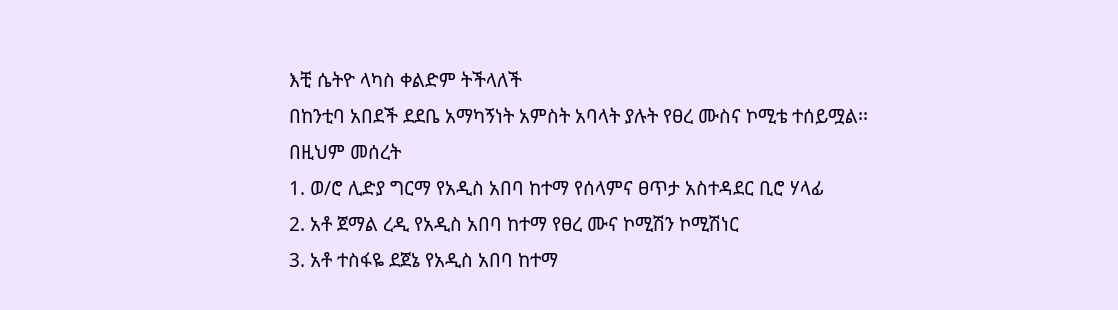እቺ ሴትዮ ላካስ ቀልድም ትችላለች
በከንቲባ አበደች ደደቤ አማካኝነት አምስት አባላት ያሉት የፀረ ሙስና ኮሚቴ ተሰይሟል፡፡
በዚህም መሰረት
1. ወ/ሮ ሊድያ ግርማ የአዲስ አበባ ከተማ የሰላምና ፀጥታ አስተዳደር ቢሮ ሃላፊ
2. አቶ ጀማል ረዲ የአዲስ አበባ ከተማ የፀረ ሙና ኮሚሽን ኮሚሽነር
3. አቶ ተስፋዬ ደጀኔ የአዲስ አበባ ከተማ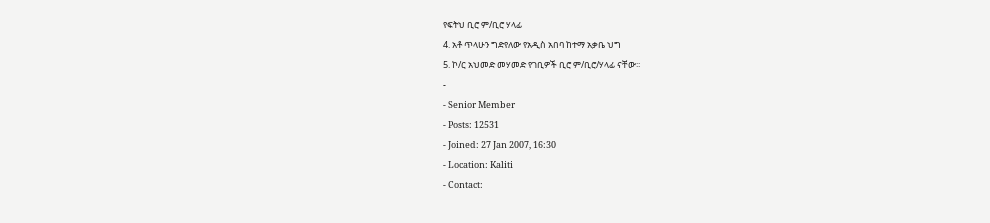የፍትህ ቢሮ ም/ቢሮ ሃላፊ
4. አቶ ጥላሁን ግድየለው የአዲስ አበባ ከተማ አቃቤ ህግ
5. ኮ/ር አህመድ መሃመድ የገቢዎች ቢሮ ም/ቢሮ/ሃላፊ ናቸው፡፡
-
- Senior Member
- Posts: 12531
- Joined: 27 Jan 2007, 16:30
- Location: Kaliti
- Contact: